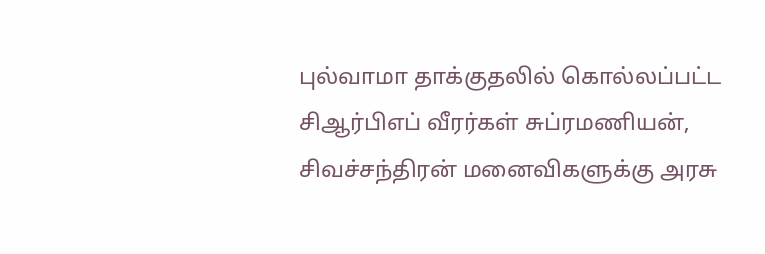புல்வாமா தாக்குதலில் கொல்லப்பட்ட சிஆர்பிஎப் வீரர்கள் சுப்ரமணியன், சிவச்சந்திரன் மனைவிகளுக்கு அரசு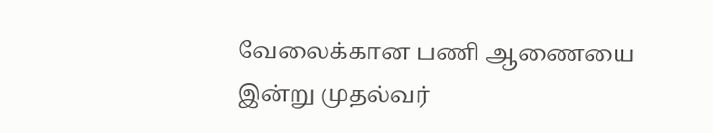வேலைக்கான பணி ஆணையை இன்று முதல்வர்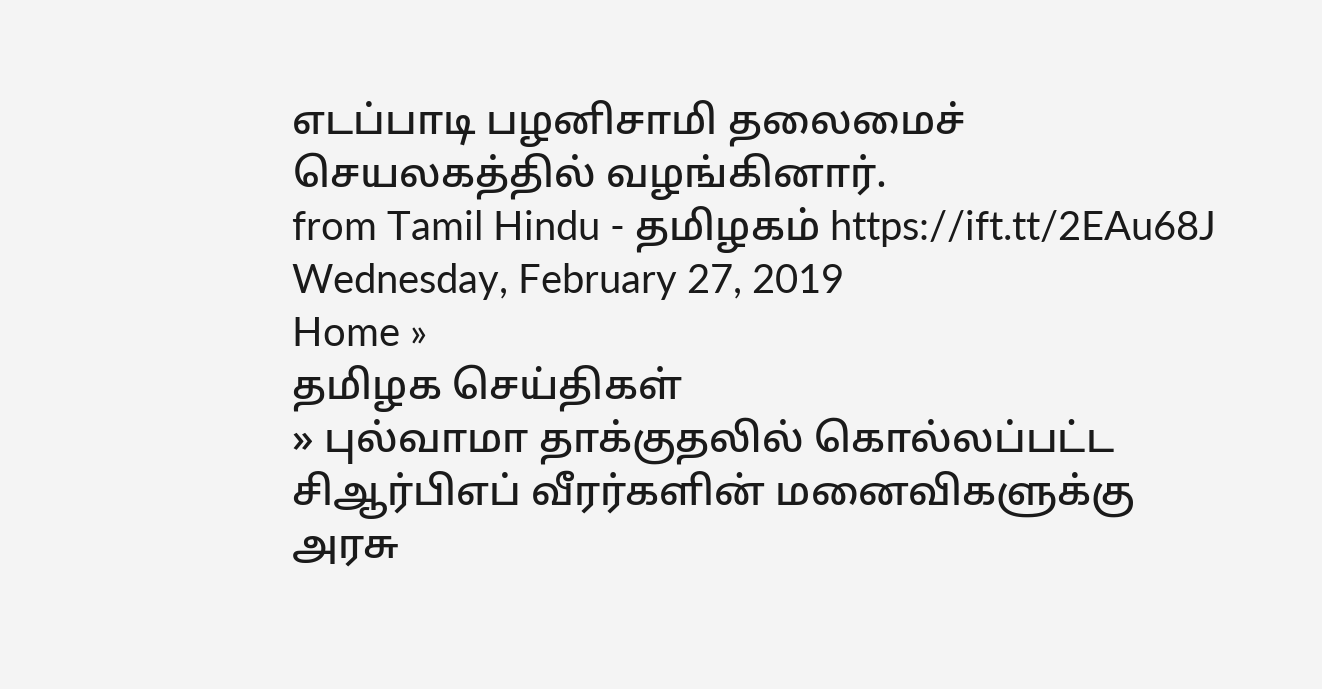எடப்பாடி பழனிசாமி தலைமைச் செயலகத்தில் வழங்கினார்.
from Tamil Hindu - தமிழகம் https://ift.tt/2EAu68J
Wednesday, February 27, 2019
Home »
தமிழக செய்திகள்
» புல்வாமா தாக்குதலில் கொல்லப்பட்ட சிஆர்பிஎப் வீரர்களின் மனைவிகளுக்கு அரசு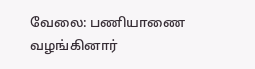வேலை: பணியாணை வழங்கினார்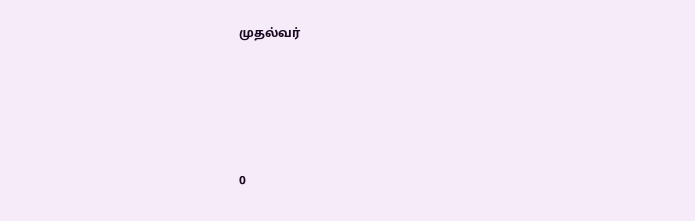முதல்வர்







0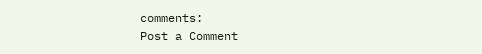comments:
Post a Comment